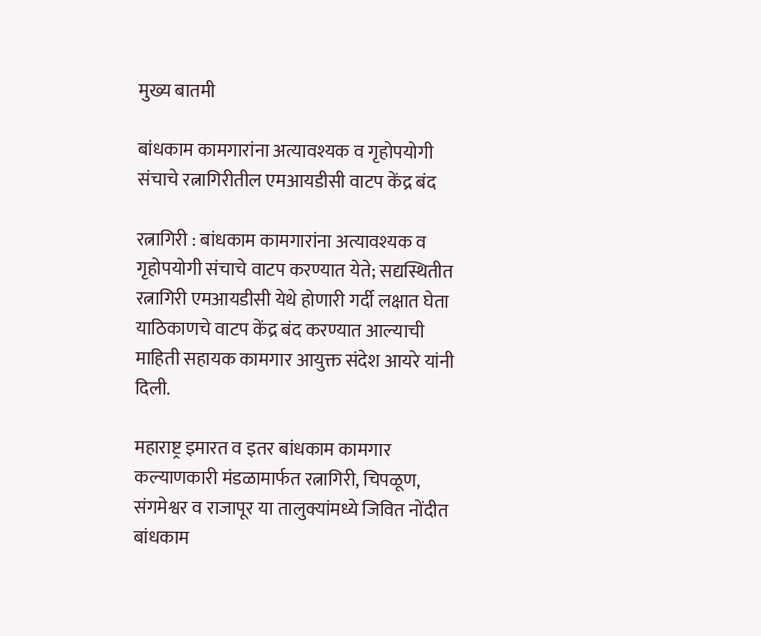मुख्य बातमी

बांधकाम कामगारांना अत्यावश्यक व गृहोपयोगी संचाचे रत्नागिरीतील एमआयडीसी वाटप केंद्र बंद

रत्नागिरी : बांधकाम कामगारांना अत्यावश्यक व गृहोपयोगी संचाचे वाटप करण्यात येते; सद्यस्थितीत रत्नागिरी एमआयडीसी येथे होणारी गर्दी लक्षात घेता याठिकाणचे वाटप केंद्र बंद करण्यात आल्याची माहिती सहायक कामगार आयुक्त संदेश आयरे यांनी दिली.

महाराष्ट्र इमारत व इतर बांधकाम कामगार कल्याणकारी मंडळामार्फत रत्नागिरी, चिपळूण, संगमेश्वर व राजापूर या तालुक्यांमध्ये जिवित नोंदीत बांधकाम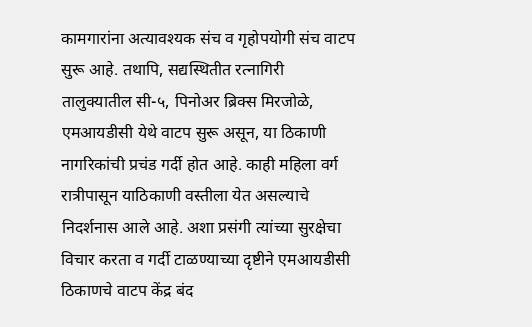कामगारांना अत्यावश्यक संच व गृहोपयोगी संच वाटप सुरू आहे. तथापि, सद्यस्थितीत रत्नागिरी तालुक्यातील सी-५, पिनोअर ब्रिक्स मिरजोळे, एमआयडीसी येथे वाटप सुरू असून, या ठिकाणी नागरिकांची प्रचंड गर्दी होत आहे. काही महिला वर्ग रात्रीपासून याठिकाणी वस्तीला येत असल्याचे निदर्शनास आले आहे. अशा प्रसंगी त्यांच्या सुरक्षेचा विचार करता व गर्दी टाळण्याच्या दृष्टीने एमआयडीसी ठिकाणचे वाटप केंद्र बंद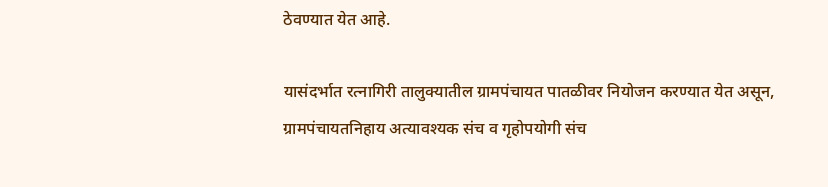ठेवण्यात येत आहे.

यासंदर्भात रत्नागिरी तालुक्यातील ग्रामपंचायत पातळीवर नियोजन करण्यात येत असून, ग्रामपंचायतनिहाय अत्यावश्यक संच व गृहोपयोगी संच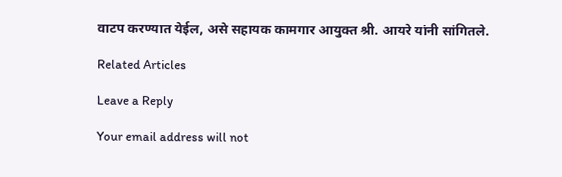वाटप करण्यात येईल, असे सहायक कामगार आयुक्त श्री. आयरे यांनी सांगितले.

Related Articles

Leave a Reply

Your email address will not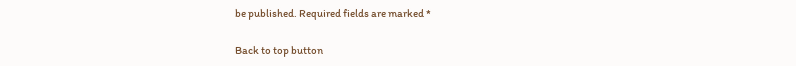be published. Required fields are marked *

Back to top button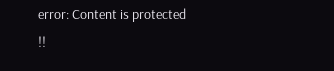error: Content is protected !!